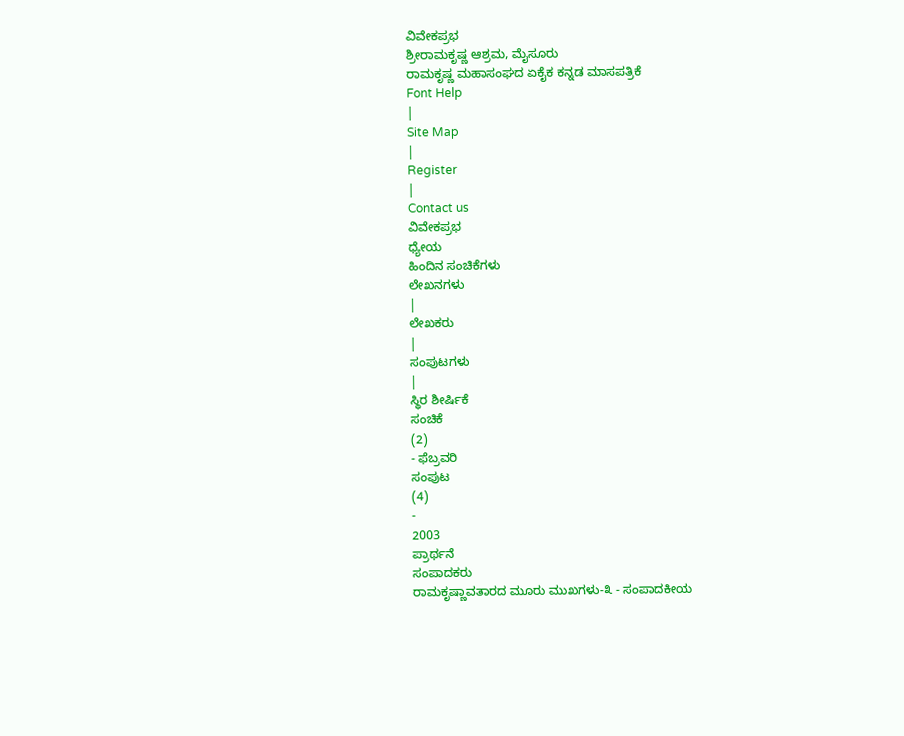ವಿವೇಕಪ್ರಭ
ಶ್ರೀರಾಮಕೃಷ್ಣ ಆಶ್ರಮ, ಮೈಸೂರು
ರಾಮಕೃಷ್ಣ ಮಹಾಸಂಘದ ಏಕೈಕ ಕನ್ನಡ ಮಾಸಪತ್ರಿಕೆ
Font Help
|
Site Map
|
Register
|
Contact us
ವಿವೇಕಪ್ರಭ
ಧ್ಯೇಯ
ಹಿಂದಿನ ಸಂಚಿಕೆಗಳು
ಲೇಖನಗಳು
|
ಲೇಖಕರು
|
ಸಂಪುಟಗಳು
|
ಸ್ಥಿರ ಶೀರ್ಷಿಕೆ
ಸಂಚಿಕೆ
(2)
- ಫೆಬ್ರವರಿ
ಸಂಪುಟ
(4)
-
2003
ಪ್ರಾರ್ಥನೆ
ಸಂಪಾದಕರು
ರಾಮಕೃಷ್ಣಾವತಾರದ ಮೂರು ಮುಖಗಳು-೩ - ಸಂಪಾದಕೀಯ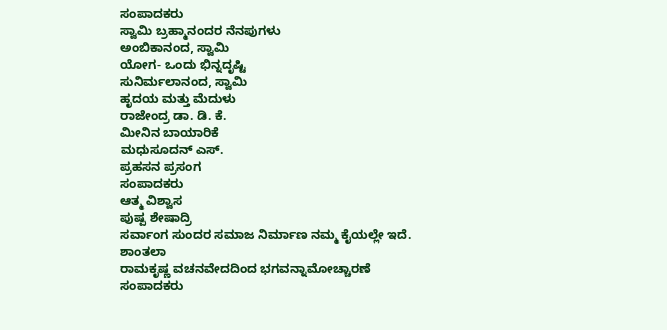ಸಂಪಾದಕರು
ಸ್ವಾಮಿ ಬ್ರಹ್ಮಾನಂದರ ನೆನಪುಗಳು
ಅಂಬಿಕಾನಂದ, ಸ್ವಾಮಿ
ಯೋಗ- ಒಂದು ಭಿನ್ನದೃಷ್ಟಿ
ಸುನಿರ್ಮಲಾನಂದ, ಸ್ವಾಮಿ
ಹೃದಯ ಮತ್ತು ಮೆದುಳು
ರಾಜೇಂದ್ರ ಡಾ. ಡಿ. ಕೆ.
ಮೀನಿನ ಬಾಯಾರಿಕೆ
ಮಧುಸೂದನ್ ಎಸ್.
ಪ್ರಹಸನ ಪ್ರಸಂಗ
ಸಂಪಾದಕರು
ಆತ್ಮ ವಿಶ್ವಾಸ
ಪುಷ್ಪ ಶೇಷಾದ್ರಿ
ಸರ್ವಾಂಗ ಸುಂದರ ಸಮಾಜ ನಿರ್ಮಾಣ ನಮ್ಮ ಕೈಯಲ್ಲೇ ಇದೆ.
ಶಾಂತಲಾ
ರಾಮಕೃಷ್ಣ ವಚನವೇದದಿಂದ ಭಗವನ್ನಾಮೋಚ್ಚಾರಣೆ
ಸಂಪಾದಕರು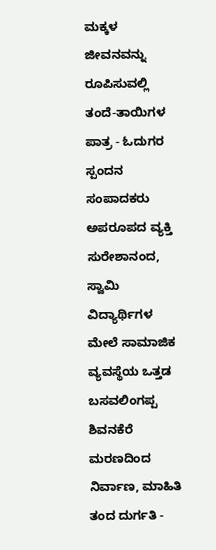ಮಕ್ಕಳ ಜೀವನವನ್ನು ರೂಪಿಸುವಲ್ಲಿ ತಂದೆ-ತಾಯಿಗಳ ಪಾತ್ರ - ಓದುಗರ ಸ್ಪಂದನ
ಸಂಪಾದಕರು
ಅಪರೂಪದ ವ್ಯಕ್ತಿ
ಸುರೇಶಾನಂದ, ಸ್ವಾಮಿ
ವಿದ್ಯಾರ್ಥಿಗಳ ಮೇಲೆ ಸಾಮಾಜಿಕ ವ್ಯವಸ್ಥೆಯ ಒತ್ತಡ
ಬಸವಲಿಂಗಪ್ಪ ಶಿವನಕೆರೆ
ಮರಣದಿಂದ ನಿರ್ವಾಣ, ಮಾಹಿತಿ ತಂದ ದುರ್ಗತಿ -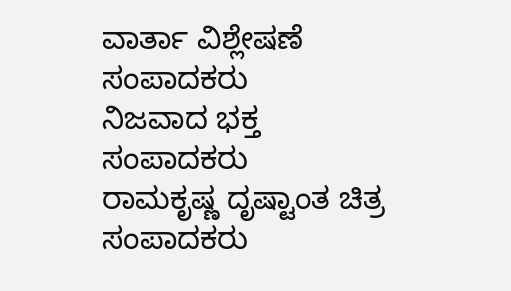ವಾರ್ತಾ ವಿಶ್ಲೇಷಣೆ
ಸಂಪಾದಕರು
ನಿಜವಾದ ಭಕ್ತ
ಸಂಪಾದಕರು
ರಾಮಕೃಷ್ಣ ದೃಷ್ಟಾಂತ ಚಿತ್ರ
ಸಂಪಾದಕರು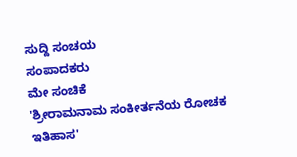ಸುದ್ದಿ ಸಂಚಯ
ಸಂಪಾದಕರು
ಮೇ ಸಂಚಿಕೆ
'ಶ್ರೀರಾಮನಾಮ ಸಂಕೀರ್ತನೆಯ ರೋಚಕ ಇತಿಹಾಸ'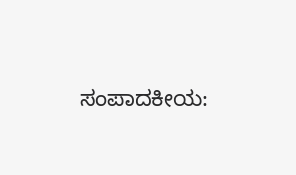ಸಂಪಾದಕೀಯ: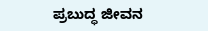ಪ್ರಬುದ್ಧ ಜೀವನ